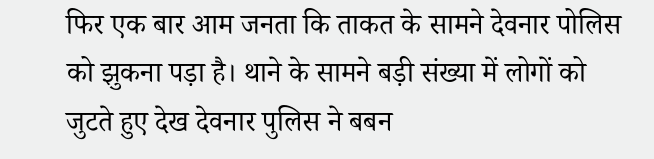फिर एक बार आम जनता कि ताकत के सामने देवनार पोलिस को झुकना पड़ा है। थाने के सामने बड़ी संख्या में लोगों को जुटते हुए देख देवनार पुलिस ने बबन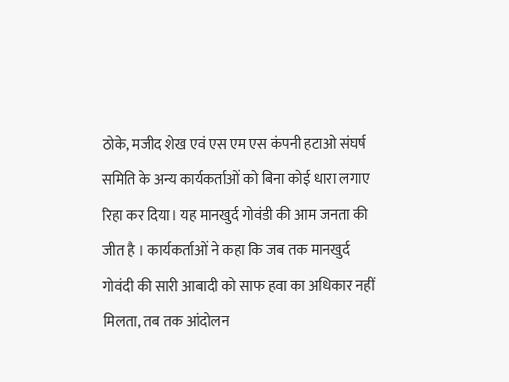ठोके, मजीद शेख एवं एस एम एस कंपनी हटाओ संघर्ष समिति के अन्य कार्यकर्ताओं को बिना कोई धारा लगाए रिहा कर दिया। यह मानखुर्द गोवंडी की आम जनता की जीत है । कार्यकर्ताओं ने कहा कि जब तक मानखुर्द गोवंदी की सारी आबादी को साफ हवा का अधिकार नहीं मिलता, तब तक आंदोलन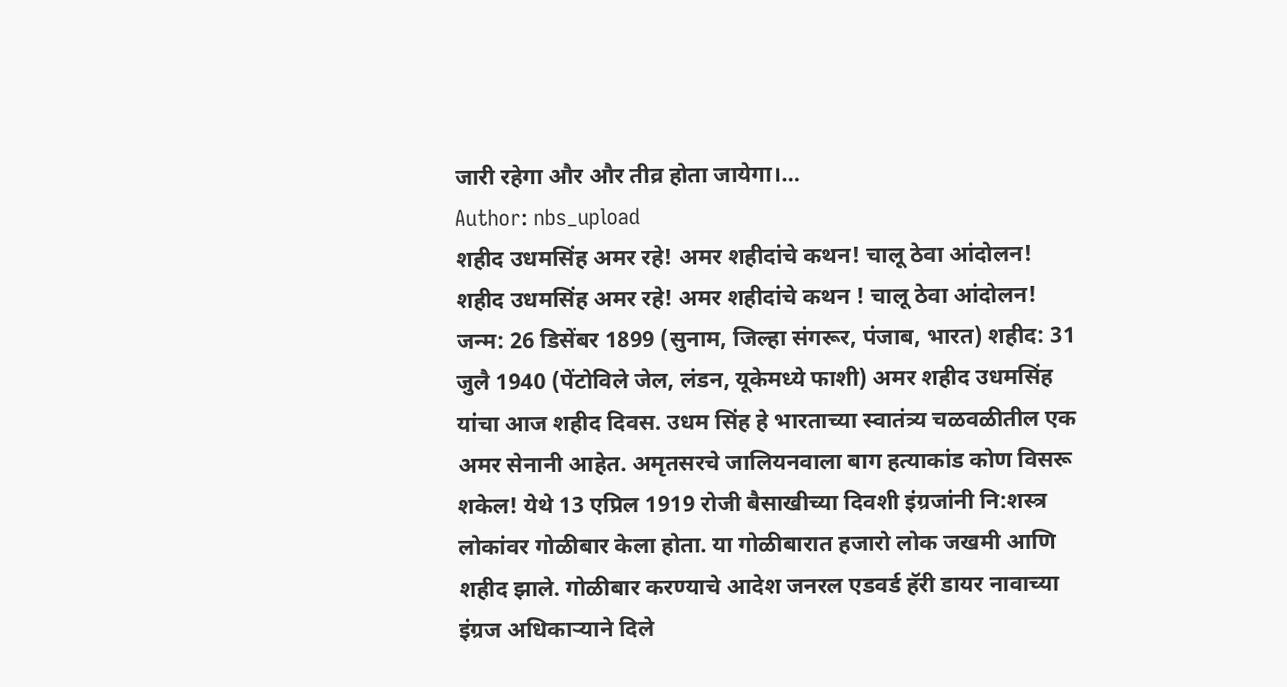जारी रहेगा और और तीव्र होता जायेगा।…
Author: nbs_upload
शहीद उधमसिंह अमर रहे! अमर शहीदांचे कथन! चालू ठेवा आंदोलन!
शहीद उधमसिंह अमर रहे! अमर शहीदांचे कथन ! चालू ठेवा आंदोलन! जन्म: 26 डिसेंबर 1899 (सुनाम, जिल्हा संगरूर, पंजाब, भारत) शहीद: 31 जुलै 1940 (पेंटोविले जेल, लंडन, यूकेमध्ये फाशी) अमर शहीद उधमसिंह यांचा आज शहीद दिवस. उधम सिंह हे भारताच्या स्वातंत्र्य चळवळीतील एक अमर सेनानी आहेत. अमृतसरचे जालियनवाला बाग हत्याकांड कोण विसरू शकेल! येथे 13 एप्रिल 1919 रोजी बैसाखीच्या दिवशी इंग्रजांनी नि:शस्त्र लोकांवर गोळीबार केला होता. या गोळीबारात हजारो लोक जखमी आणि शहीद झाले. गोळीबार करण्याचे आदेश जनरल एडवर्ड हॅरी डायर नावाच्या इंग्रज अधिकाऱ्याने दिले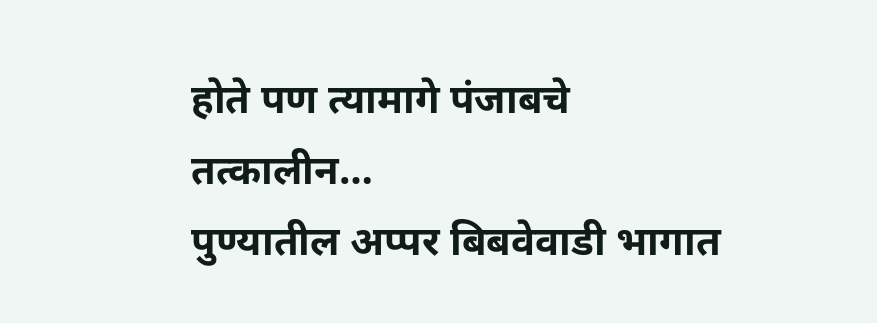होते पण त्यामागे पंजाबचे तत्कालीन…
पुण्यातील अप्पर बिबवेवाडी भागात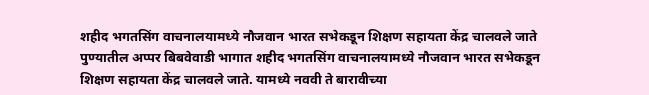शहीद भगतसिंग वाचनालयामध्ये नौजवान भारत सभेकडून शिक्षण सहायता केंद्र चालवले जाते
पुण्यातील अप्पर बिबवेवाडी भागात शहीद भगतसिंग वाचनालयामध्ये नौजवान भारत सभेकडून शिक्षण सहायता केंद्र चालवले जाते. यामध्ये नववी ते बारावीच्या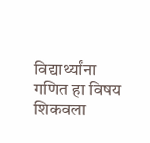विद्यार्थ्यांना गणित हा विषय शिकवला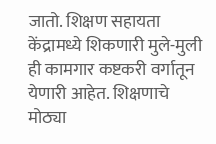जातो. शिक्षण सहायता केंद्रामध्ये शिकणारी मुले-मुली ही कामगार कष्टकरी वर्गातून येणारी आहेत. शिक्षणाचे मोठ्या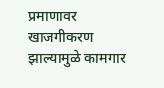प्रमाणावर खाजगीकरण झाल्यामुळे कामगार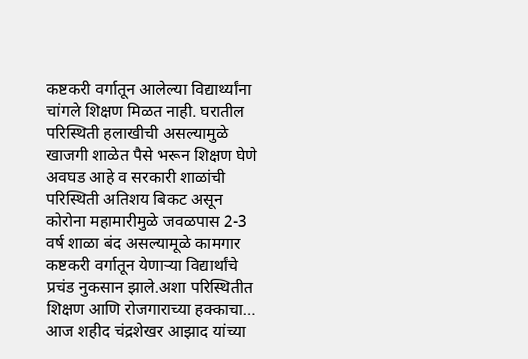कष्टकरी वर्गातून आलेल्या विद्यार्थ्यांना चांगले शिक्षण मिळत नाही. घरातील परिस्थिती हलाखीची असल्यामुळे खाजगी शाळेत पैसे भरून शिक्षण घेणे अवघड आहे व सरकारी शाळांची परिस्थिती अतिशय बिकट असून कोरोना महामारीमुळे जवळपास 2-3 वर्ष शाळा बंद असल्यामूळे कामगार कष्टकरी वर्गातून येणाऱ्या विद्यार्थांचे प्रचंड नुकसान झाले.अशा परिस्थितीत शिक्षण आणि रोजगाराच्या हक्काचा…
आज शहीद चंद्रशेखर आझाद यांच्या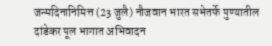जन्मदिनानिमित्त (23 जुलै) नौजवान भारत सभेतर्फे पुण्यातील दांडेकर पूल भागात अभिवादन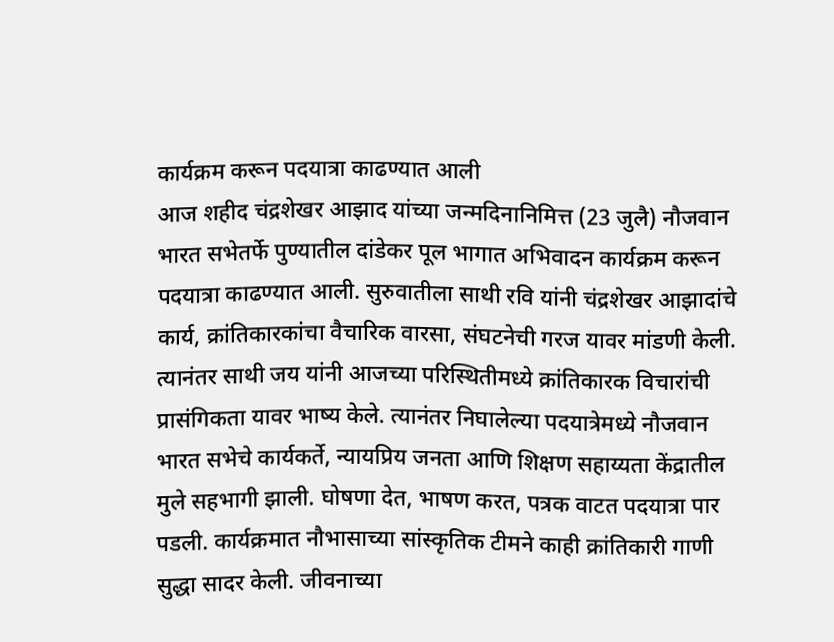कार्यक्रम करून पदयात्रा काढण्यात आली
आज शहीद चंद्रशेखर आझाद यांच्या जन्मदिनानिमित्त (23 जुलै) नौजवान भारत सभेतर्फे पुण्यातील दांडेकर पूल भागात अभिवादन कार्यक्रम करून पदयात्रा काढण्यात आली. सुरुवातीला साथी रवि यांनी चंद्रशेखर आझादांचे कार्य, क्रांतिकारकांचा वैचारिक वारसा, संघटनेची गरज यावर मांडणी केली. त्यानंतर साथी जय यांनी आजच्या परिस्थितीमध्ये क्रांतिकारक विचारांची प्रासंगिकता यावर भाष्य केले. त्यानंतर निघालेल्या पदयात्रेमध्ये नौजवान भारत सभेचे कार्यकर्ते, न्यायप्रिय जनता आणि शिक्षण सहाय्यता केंद्रातील मुले सहभागी झाली. घोषणा देत, भाषण करत, पत्रक वाटत पदयात्रा पार पडली. कार्यक्रमात नौभासाच्या सांस्कृतिक टीमने काही क्रांतिकारी गाणी सुद्धा सादर केली. जीवनाच्या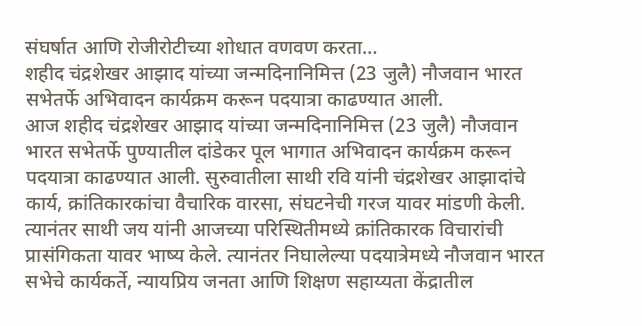संघर्षात आणि रोजीरोटीच्या शोधात वणवण करता…
शहीद चंद्रशेखर आझाद यांच्या जन्मदिनानिमित्त (23 जुलै) नौजवान भारत सभेतर्फे अभिवादन कार्यक्रम करून पदयात्रा काढण्यात आली.
आज शहीद चंद्रशेखर आझाद यांच्या जन्मदिनानिमित्त (23 जुलै) नौजवान भारत सभेतर्फे पुण्यातील दांडेकर पूल भागात अभिवादन कार्यक्रम करून पदयात्रा काढण्यात आली. सुरुवातीला साथी रवि यांनी चंद्रशेखर आझादांचे कार्य, क्रांतिकारकांचा वैचारिक वारसा, संघटनेची गरज यावर मांडणी केली. त्यानंतर साथी जय यांनी आजच्या परिस्थितीमध्ये क्रांतिकारक विचारांची प्रासंगिकता यावर भाष्य केले. त्यानंतर निघालेल्या पदयात्रेमध्ये नौजवान भारत सभेचे कार्यकर्ते, न्यायप्रिय जनता आणि शिक्षण सहाय्यता केंद्रातील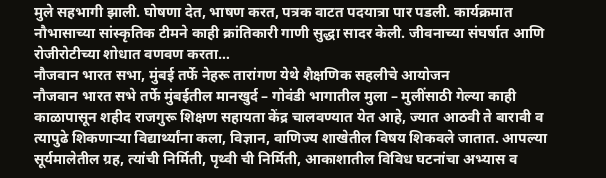मुले सहभागी झाली. घोषणा देत, भाषण करत, पत्रक वाटत पदयात्रा पार पडली. कार्यक्रमात नौभासाच्या सांस्कृतिक टीमने काही क्रांतिकारी गाणी सुद्धा सादर केली. जीवनाच्या संघर्षात आणि रोजीरोटीच्या शोधात वणवण करता…
नौजवान भारत सभा, मुंबई तर्फे नेहरू तारांगण येथे शैक्षणिक सहलीचे आयोजन
नौजवान भारत सभे तर्फे मुंबईतील मानखुर्द – गोवंडी भागातील मुला – मुलींसाठी गेल्या काही काळापासून शहीद राजगुरू शिक्षण सहायता केंद्र चालवण्यात येत आहे, ज्यात आठवी ते बारावी व त्यापुढे शिकणाऱ्या विद्यार्थ्यांना कला, विज्ञान, वाणिज्य शाखेतील विषय शिकवले जातात. आपल्या सूर्यमालेतील ग्रह, त्यांची निर्मिती, पृथ्वी ची निर्मिती, आकाशातील विविध घटनांचा अभ्यास व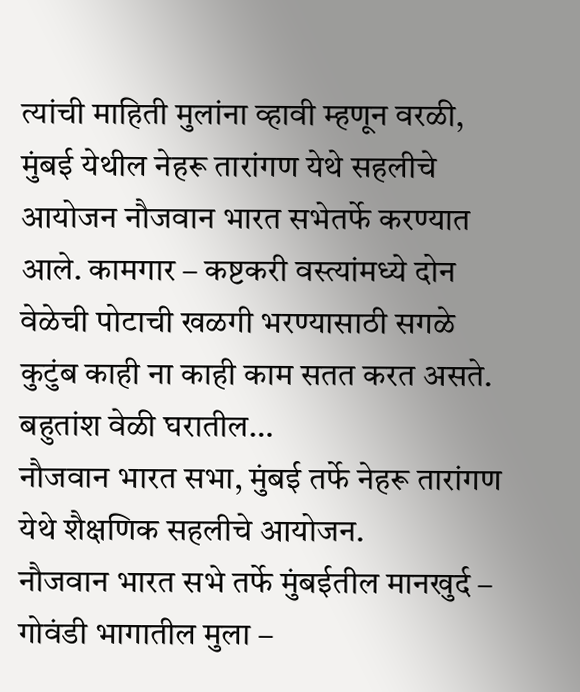त्यांची माहिती मुलांना व्हावी म्हणून वरळी, मुंबई येथील नेहरू तारांगण येथे सहलीचे आयोजन नौजवान भारत सभेतर्फे करण्यात आले. कामगार – कष्टकरी वस्त्यांमध्ये दोन वेळेची पोटाची खळगी भरण्यासाठी सगळे कुटुंब काही ना काही काम सतत करत असते. बहुतांश वेळी घरातील…
नौजवान भारत सभा, मुंबई तर्फे नेहरू तारांगण येथे शैक्षणिक सहलीचे आयोजन.
नौजवान भारत सभे तर्फे मुंबईतील मानखुर्द – गोवंडी भागातील मुला –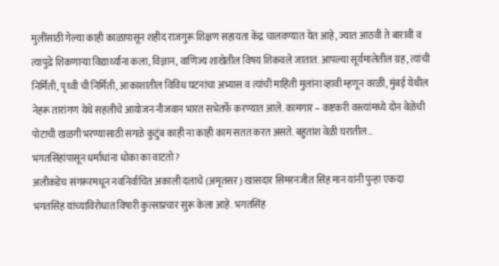मुलींसाठी गेल्या काही काळापासून शहीद राजगुरू शिक्षण सहायता केंद्र चालवण्यात येत आहे, ज्यात आठवी ते बारावी व त्यापुढे शिकणाऱ्या विद्यार्थ्यांना कला, विज्ञान, वाणिज्य शाखेतील विषय शिकवले जातात. आपल्या सूर्यमालेतील ग्रह, त्यांची निर्मिती, पृथ्वी ची निर्मिती, आकाशातील विविध घटनांचा अभ्यास व त्यांची माहिती मुलांना व्हावी म्हणून वरळी, मुंबई येथील नेहरू तारांगण येथे सहलीचे आयोजन नौजवान भारत सभेतर्फे करण्यात आले. कामगार – कष्टकरी वस्त्यांमध्ये दोन वेळेची पोटाची खळगी भरण्यासाठी सगळे कुटुंब काही ना काही काम सतत करत असते. बहुतांश वेळी घरातील…
भगतसिंहांपासून धर्मांधांना धोका का वाटतो?
अलीकडेच संगरूरमधून नवनिर्वाचित अकाली दलाचे (अमृतसर) खासदार सिमरनजीत सिंह मान यांनी पुन्हा एकदा भगतसिंह यांच्याविरोधात विषारी कुत्साप्रचार सुरू केला आहे. भगतसिंह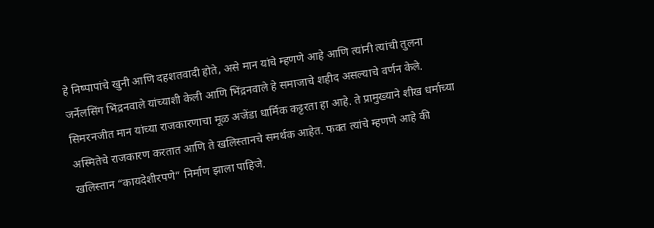हे निष्पापांचे खुनी आणि दहशतवादी होते, असे मान यांचे म्हणणे आहे आणि त्यांनी त्यांची तुलना जर्नेलसिंग भिंद्रनवाले यांच्याशी केली आणि भिंद्रनवाले हे समाजाचे शहीद असल्याचे वर्णन केले. सिमरनजीत मान यांच्या राजकारणाचा मूळ अजेंडा धार्मिक कट्टरता हा आहे. ते प्रामुख्याने शीख धर्माच्या अस्मितेचे राजकारण करतात आणि ते खलिस्तानचे समर्थक आहेत. फक्त त्यांचे म्हणणे आहे की खलिस्तान “कायदेशीरपणे” निर्माण झाला पाहिजे.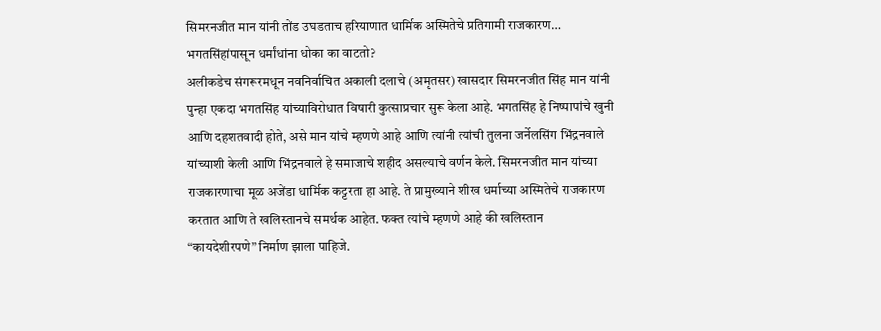सिमरनजीत मान यांनी तोंड उघडताच हरियाणात धार्मिक अस्मितेचे प्रतिगामी राजकारण…
भगतसिंहांपासून धर्मांधांना धोका का वाटतो?
अलीकडेच संगरूरमधून नवनिर्वाचित अकाली दलाचे (अमृतसर) खासदार सिमरनजीत सिंह मान यांनी पुन्हा एकदा भगतसिंह यांच्याविरोधात विषारी कुत्साप्रचार सुरू केला आहे. भगतसिंह हे निष्पापांचे खुनी आणि दहशतवादी होते, असे मान यांचे म्हणणे आहे आणि त्यांनी त्यांची तुलना जर्नेलसिंग भिंद्रनवाले यांच्याशी केली आणि भिंद्रनवाले हे समाजाचे शहीद असल्याचे वर्णन केले. सिमरनजीत मान यांच्या राजकारणाचा मूळ अजेंडा धार्मिक कट्टरता हा आहे. ते प्रामुख्याने शीख धर्माच्या अस्मितेचे राजकारण करतात आणि ते खलिस्तानचे समर्थक आहेत. फक्त त्यांचे म्हणणे आहे की खलिस्तान “कायदेशीरपणे” निर्माण झाला पाहिजे.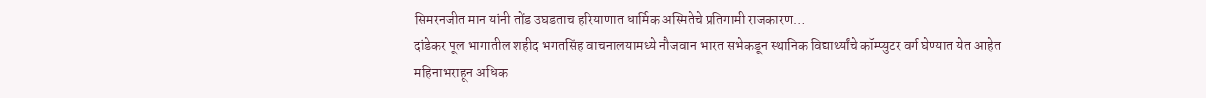सिमरनजीत मान यांनी तोंड उघडताच हरियाणात धार्मिक अस्मितेचे प्रतिगामी राजकारण…
दांडेकर पूल भागातील शहीद भगतसिंह वाचनालयामध्ये नौजवान भारत सभेकडून स्थानिक विद्यार्थ्यांचे कॉम्प्युटर वर्ग घेण्यात येत आहेत
महिनाभराहून अधिक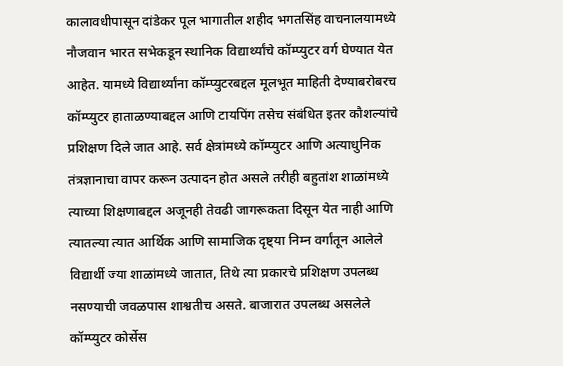कालावधीपासून दांडेकर पूल भागातील शहीद भगतसिंह वाचनालयामध्ये नौजवान भारत सभेकडून स्थानिक विद्यार्थ्यांचे कॉम्प्युटर वर्ग घेण्यात येत आहेत. यामध्ये विद्यार्थ्यांना कॉम्प्युटरबद्दल मूलभूत माहिती देण्याबरोबरच कॉम्प्युटर हाताळण्याबद्दल आणि टायपिंग तसेच संबंधित इतर कौशल्यांचे प्रशिक्षण दिले जात आहे. सर्व क्षेत्रांमध्ये कॉम्प्युटर आणि अत्याधुनिक तंत्रज्ञानाचा वापर करून उत्पादन होत असले तरीही बहुतांश शाळांमध्ये त्याच्या शिक्षणाबद्दल अजूनही तेवढी जागरूकता दिसून येत नाही आणि त्यातल्या त्यात आर्थिक आणि सामाजिक दृष्ट्या निम्न वर्गांतून आलेले विद्यार्थी ज्या शाळांमध्ये जातात, तिथे त्या प्रकारचे प्रशिक्षण उपलब्ध नसण्याची जवळपास शाश्वतीच असते. बाजारात उपलब्ध असलेले कॉम्प्युटर कोर्सेस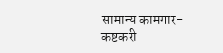सामान्य कामगार-कष्टकरी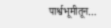पार्श्वभूमीतून…